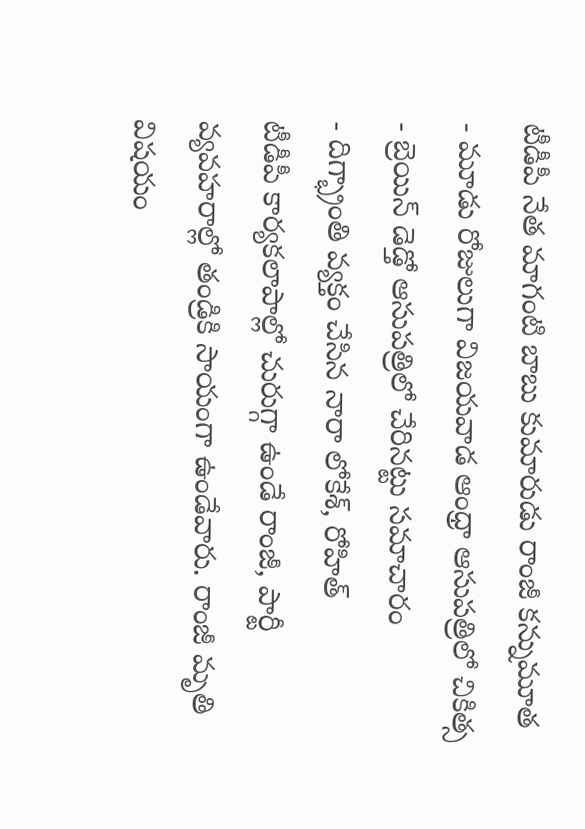టీడీపీ నేత మాగంటి బాబు కుమారుడు రాంజీ కన్నుమూత
- మూడు రోజులుగా విజయవాడ ఆంధ్రా ఆసుపత్రిలో చికిత్స
- బ్రెయిన్ డెడ్తో ఆసుపత్రిలో చేరినట్టు సమాచారం
- దిగ్భ్రాంతి వ్యక్తం చేసిన నారా లోకేశ్, రోహిత్
టీడీపీ కార్యకలాపాల్లో చురుగ్గా ఉండే రాంజీ, పార్టీ వ్యవహరాల్లో తండ్రికి సాయంగా ఉండేవారు. రాంజీ మృతి విషయం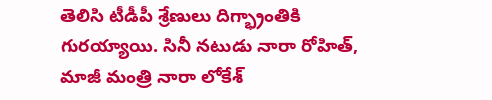తెలిసి టీడీపీ శ్రేణులు దిగ్భ్రాంతికి గురయ్యాయి. సినీ నటుడు నారా రోహిత్, మాజీ మంత్రి నారా లోకేశ్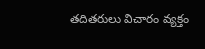తదితరులు విచారం వ్యక్తం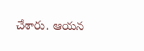చేశారు. ఆయన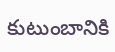కుటుంబానికి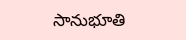సానుభూతి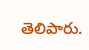తెలిపారు.